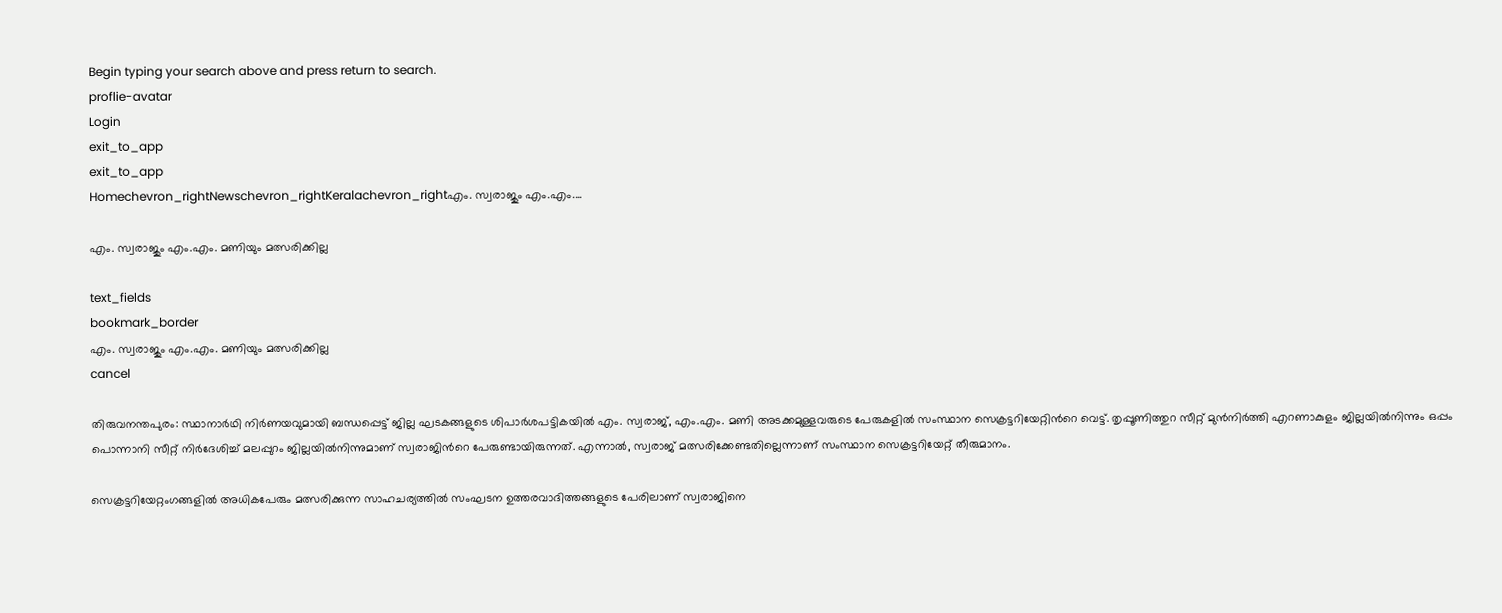Begin typing your search above and press return to search.
proflie-avatar
Login
exit_to_app
exit_to_app
Homechevron_rightNewschevron_rightKeralachevron_rightഎം. സ്വരാജും എം.എം....

എം. സ്വരാജും എം.എം. മണിയും മത്സരിക്കില്ല

text_fields
bookmark_border
എം. സ്വരാജും എം.എം. മണിയും മത്സരിക്കില്ല
cancel

തിരുവനന്തപുരം: സ്ഥാനാർഥി നിർണയവുമായി ബന്ധപ്പെട്ട് ജില്ല ഘടകങ്ങളുടെ ശിപാർശപട്ടികയിൽ എം. സ്വരാജ്, എം.എം. മണി അടക്കമുള്ളവരുടെ പേരുകളിൽ സംസ്ഥാന സെക്രട്ടറിയേറ്റിന്‍റെ വെട്ട്. തൃപ്പൂണിത്തുറ സീറ്റ് മുൻനിർത്തി എറണാകുളം ജില്ലയിൽനിന്നും ഒപ്പം പൊന്നാനി സീറ്റ് നിർദേശിച്ച് മലപ്പുറം ജില്ലയിൽനിന്നുമാണ് സ്വരാജിന്‍റെ പേരുണ്ടായിരുന്നത്. എന്നാൽ, സ്വരാജ് മത്സരിക്കേണ്ടതില്ലെന്നാണ് സംസ്ഥാന സെക്രട്ടറിയേറ്റ് തീരുമാനം.

സെക്രട്ടറിയേറ്റംഗങ്ങളിൽ അധികപേരും മത്സരിക്കുന്ന സാഹചര്യത്തിൽ സംഘടന ഉത്തരവാദിത്തങ്ങളുടെ പേരിലാണ് സ്വരാജിനെ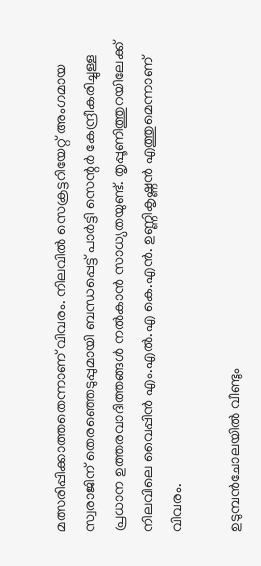മത്സരിപ്പിക്കാത്തതെന്നാണ് വിവരം. നിലവിൽ സെക്രട്ടറിയേറ്റ് അംഗമായ സ്വരാജിന് തെരഞ്ഞെടുപ്പുമായി ബന്ധപ്പെട്ട് പാർട്ടി സെന്റർ കേന്ദ്രീകരിച്ചുള്ള പ്രധാന ഉത്തരവാദിത്തങ്ങൾ നൽകാൻ സാധ്യതയുണ്ട്. തൃപ്പൂണിത്തുറയിലേക്ക് നിലവിലെ വൈപ്പിൻ എം.എൽ.എ കെ.എൻ. ഉണ്ണികൃഷ്ണൻ എത്തുമെന്നാണ് വിവരം.

ഉടുമ്പൻചോലയിൽ വീണ്ടും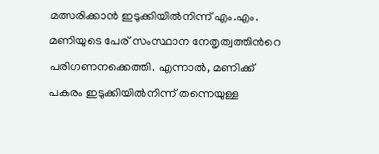മത്സരിക്കാൻ ഇടുക്കിയിൽനിന്ന് എം.എം. മണിയുടെ പേര് സംസ്ഥാന നേതൃത്വത്തിന്‍റെ പരിഗണനക്കെത്തി. എന്നാൽ, മണിക്ക് പകരം ഇടുക്കിയിൽനിന്ന് തന്നെയുള്ള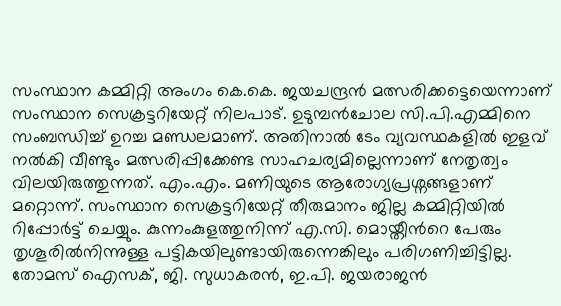സംസ്ഥാന കമ്മിറ്റി അംഗം കെ.കെ. ജയചന്ദ്രൻ മത്സരിക്കട്ടെയെന്നാണ് സംസ്ഥാന സെക്രട്ടറിയേറ്റ് നിലപാട്. ഉടുമ്പൻചോല സി.പി.എമ്മിനെ സംബന്ധിച്ച് ഉറച്ച മണ്ഡലമാണ്. അതിനാൽ ടേം വ്യവസ്ഥകളിൽ ഇളവ് നൽകി വീണ്ടും മത്സരിപ്പിക്കേണ്ട സാഹചര്യമില്ലെന്നാണ് നേതൃത്വം വിലയിരുത്തുന്നത്. എം.എം. മണിയുടെ ആരോഗ്യപ്രശ്നങ്ങളാണ് മറ്റൊന്ന്. സംസ്ഥാന സെക്രട്ടറിയേറ്റ് തീരുമാനം ജില്ല കമ്മിറ്റിയിൽ റിപ്പോർട്ട് ചെയ്യും. കുന്നംകുളത്തുനിന്ന് എ.സി. മൊയ്തീന്‍റെ പേരും തൃശൂരിൽനിന്നുള്ള പട്ടികയിലുണ്ടായിരുന്നെങ്കിലും പരിഗണിച്ചിട്ടില്ല. തോമസ് ഐസക്, ജി. സുധാകരൻ, ഇ.പി. ജയരാജൻ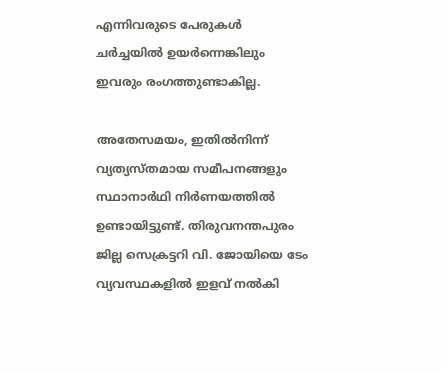എന്നിവരുടെ പേരുകൾ ചർച്ചയിൽ ഉയർന്നെങ്കിലും ഇവരും രംഗത്തുണ്ടാകില്ല.

അതേസമയം, ഇതിൽനിന്ന് വ്യത്യസ്തമായ സമീപനങ്ങളും സ്ഥാനാർഥി നിർണയത്തിൽ ഉണ്ടായിട്ടുണ്ട്. തിരുവനന്തപുരം ജില്ല സെക്രട്ടറി വി. ജോയിയെ ടേം വ്യവസ്ഥകളിൽ ഇളവ് നൽകി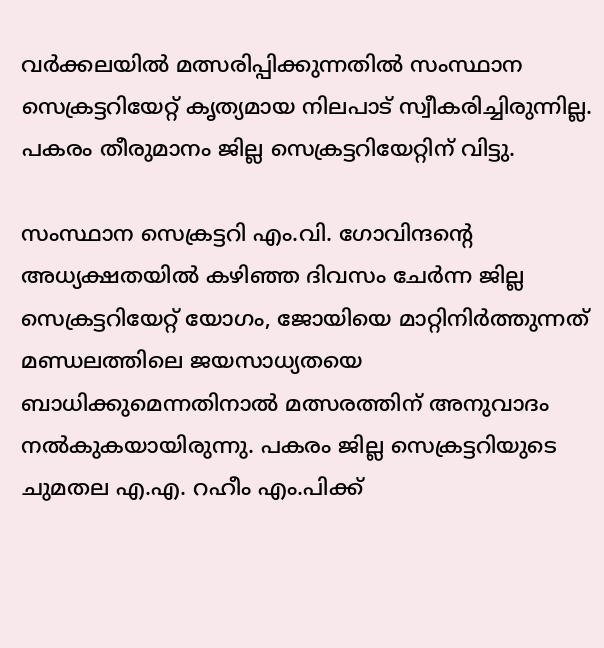വർക്കലയിൽ മത്സരിപ്പിക്കുന്നതിൽ സംസ്ഥാന സെക്രട്ടറിയേറ്റ് കൃത്യമായ നിലപാട് സ്വീകരിച്ചിരുന്നില്ല. പകരം തീരുമാനം ജില്ല സെക്രട്ടറിയേറ്റിന് വിട്ടു.

സംസ്ഥാന സെക്രട്ടറി എം.വി. ഗോവിന്ദന്‍റെ അധ്യക്ഷതയിൽ കഴിഞ്ഞ ദിവസം ചേർന്ന ജില്ല സെക്രട്ടറിയേറ്റ് യോഗം, ജോയിയെ മാറ്റിനിർത്തുന്നത് മണ്ഡലത്തിലെ ജയസാധ്യതയെ ബാധിക്കുമെന്നതിനാൽ മത്സരത്തിന് അനുവാദം നൽകുകയായിരുന്നു. പകരം ജില്ല സെക്രട്ടറിയുടെ ചുമതല എ.എ. റഹീം എം.പിക്ക്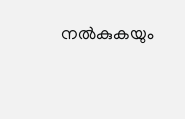നൽകുകയും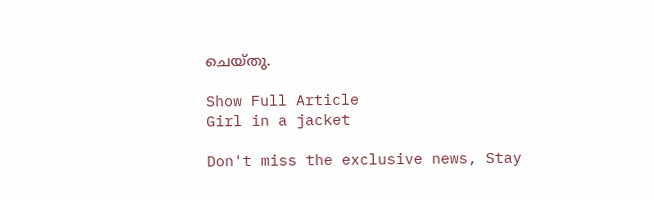ചെയ്തു.

Show Full Article
Girl in a jacket

Don't miss the exclusive news, Stay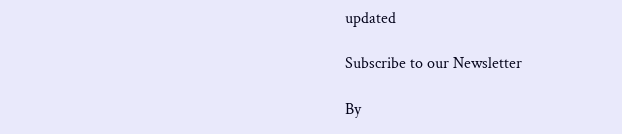updated

Subscribe to our Newsletter

By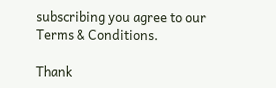subscribing you agree to our Terms & Conditions.

Thank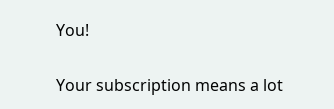You!

Your subscription means a lot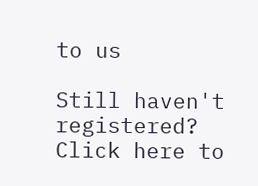to us

Still haven't registered? Click here to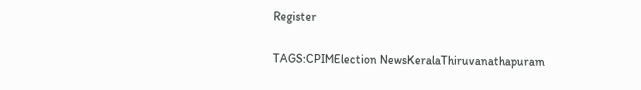Register

TAGS:CPIMElection NewsKeralaThiruvanathapuram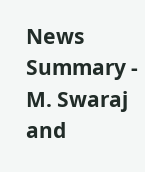News Summary - M. Swaraj and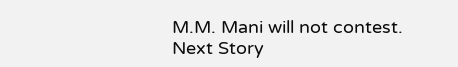M.M. Mani will not contest.
Next Story